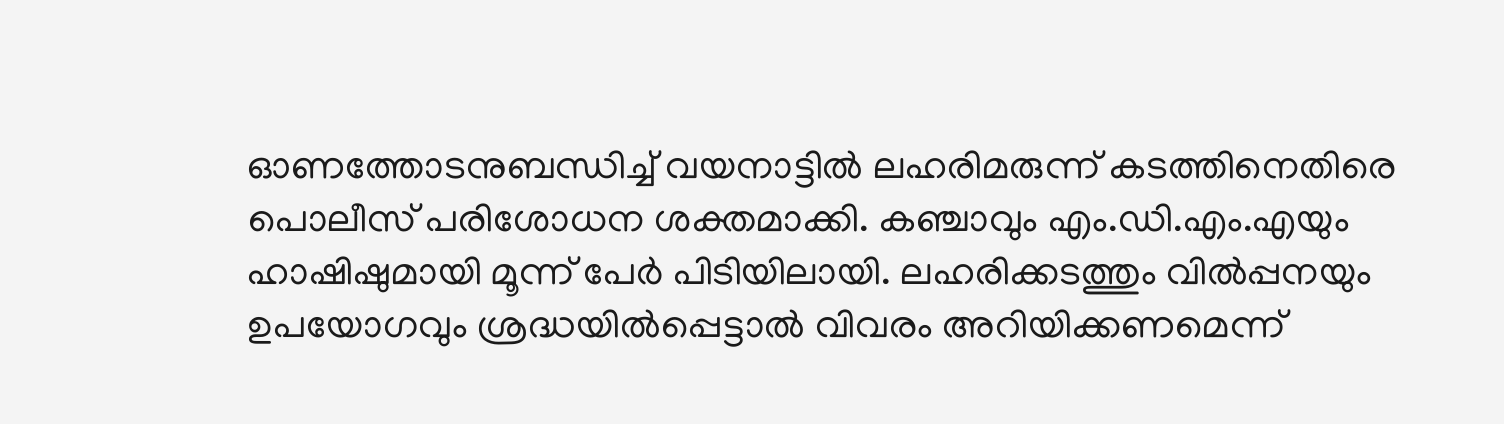ഓണത്തോടനുബന്ധിച്ച് വയനാട്ടില്‍ ലഹരിമരുന്ന് കടത്തിനെതിരെ പൊലീസ് പരിശോധന ശക്തമാക്കി. കഞ്ചാവും എം.ഡി.എം.എയും ഹാഷിഷുമായി മൂന്ന് പേര്‍ പിടിയിലായി. ലഹരിക്കടത്തും വില്‍പ്പനയും ഉപയോഗവും ശ്രദ്ധയില്‍പ്പെട്ടാല്‍ വിവരം അറിയിക്കണമെന്ന്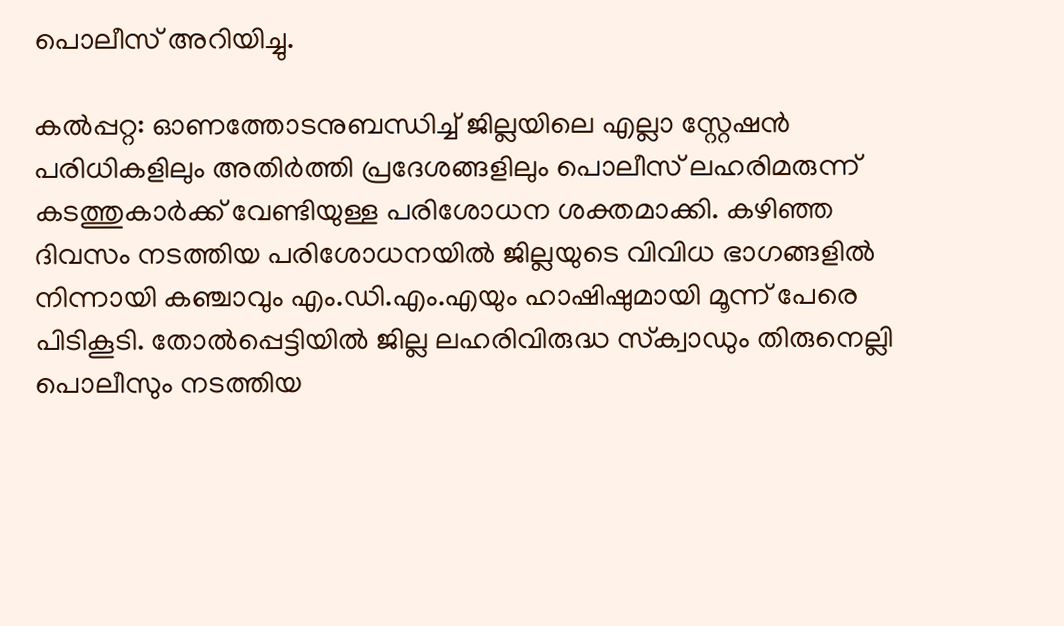പൊലീസ് അറിയിച്ചു.

കല്‍പ്പറ്റ: ഓണത്തോടനുബന്ധിച്ച് ജില്ലയിലെ എല്ലാ സ്റ്റേഷന്‍ പരിധികളിലും അതിര്‍ത്തി പ്രദേശങ്ങളിലും പൊലീസ് ലഹരിമരുന്ന് കടത്തുകാര്‍ക്ക് വേണ്ടിയുള്ള പരിശോധന ശക്തമാക്കി. കഴിഞ്ഞ ദിവസം നടത്തിയ പരിശോധനയില്‍ ജില്ലയുടെ വിവിധ ഭാഗങ്ങളില്‍ നിന്നായി കഞ്ചാവും എം.ഡി.എം.എയും ഹാഷിഷുമായി മൂന്ന് പേരെ പിടികൂടി. തോല്‍പ്പെട്ടിയില്‍ ജില്ല ലഹരിവിരുദ്ധ സ്‌ക്വാഡും തിരുനെല്ലി പൊലീസും നടത്തിയ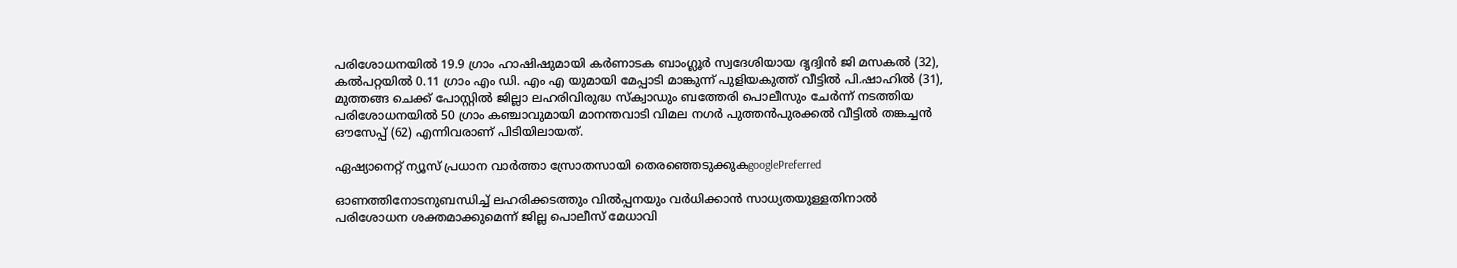പരിശോധനയില്‍ 19.9 ഗ്രാം ഹാഷിഷുമായി കര്‍ണാടക ബാംഗ്ലൂര്‍ സ്വദേശിയായ ദൃദ്വിന്‍ ജി മസകല്‍ (32), കല്‍പറ്റയില്‍ 0.11 ഗ്രാം എം ഡി. എം എ യുമായി മേപ്പാടി മാങ്കുന്ന് പുളിയകുത്ത് വീട്ടില്‍ പി.ഷാഹില്‍ (31), മുത്തങ്ങ ചെക്ക് പോസ്റ്റില്‍ ജില്ലാ ലഹരിവിരുദ്ധ സ്‌ക്വാഡും ബത്തേരി പൊലീസും ചേര്‍ന്ന് നടത്തിയ പരിശോധനയില്‍ 50 ഗ്രാം കഞ്ചാവുമായി മാനന്തവാടി വിമല നഗര്‍ പുത്തന്‍പുരക്കല്‍ വീട്ടില്‍ തങ്കച്ചന്‍ ഔസേപ്പ് (62) എന്നിവരാണ് പിടിയിലായത്.

ഏഷ്യാനെറ്റ് ന്യൂസ് പ്രധാന വാർത്താ സ്രോതസായി തെരഞ്ഞെടുക്കുകgooglePreferred

ഓണത്തിനോടനുബന്ധിച്ച് ലഹരിക്കടത്തും വില്‍പ്പനയും വര്‍ധിക്കാന്‍ സാധ്യതയുള്ളതിനാല്‍ പരിശോധന ശക്തമാക്കുമെന്ന് ജില്ല പൊലീസ് മേധാവി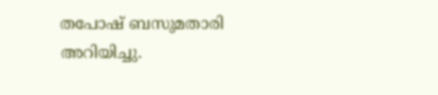തപോഷ് ബസുമതാരി അറിയിച്ചു.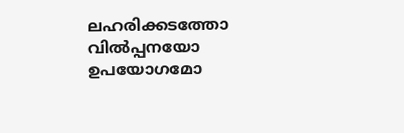ലഹരിക്കടത്തോ വില്‍പ്പനയോ ഉപയോഗമോ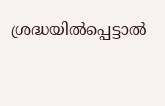ശ്രദ്ധയില്‍പ്പെട്ടാല്‍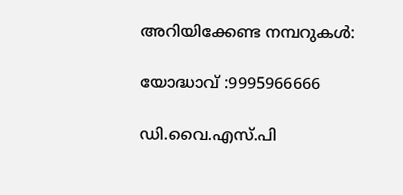അറിയിക്കേണ്ട നമ്പറുകള്‍:

യോദ്ധാവ് :9995966666

ഡി.വൈ.എസ്.പി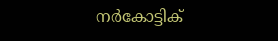നര്‍കോട്ടിക്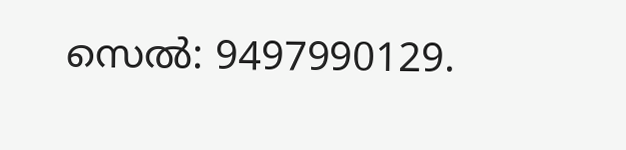സെല്‍: 9497990129.